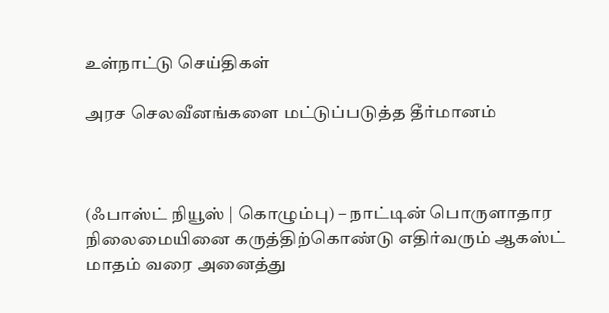உள்நாட்டு செய்திகள்

அரச செலவீனங்களை மட்டுப்படுத்த தீர்மானம்



(ஃபாஸ்ட் நியூஸ் | கொழும்பு) – நாட்டின் பொருளாதார நிலைமையினை கருத்திற்கொண்டு எதிர்வரும் ஆகஸ்ட் மாதம் வரை அனைத்து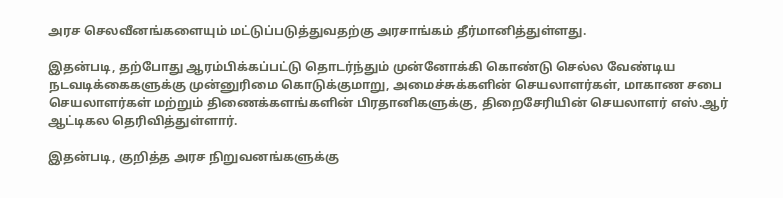அரச செலவீனங்களையும் மட்டுப்படுத்துவதற்கு அரசாங்கம் தீர்மானித்துள்ளது.

இதன்படி, தற்போது ஆரம்பிக்கப்பட்டு தொடர்ந்தும் முன்னோக்கி கொண்டு செல்ல வேண்டிய நடவடிக்கைகளுக்கு முன்னுரிமை கொடுக்குமாறு, அமைச்சுக்களின் செயலாளர்கள், மாகாண சபை செயலாளர்கள் மற்றும் திணைக்களங்களின் பிரதானிகளுக்கு, திறைசேரியின் செயலாளர் எஸ்.ஆர் ஆட்டிகல தெரிவித்துள்ளார்.

இதன்படி, குறித்த அரச நிறுவனங்களுக்கு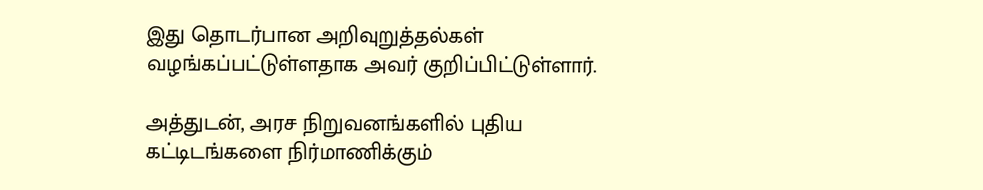இது தொடர்பான அறிவுறுத்தல்கள் வழங்கப்பட்டுள்ளதாக அவர் குறிப்பிட்டுள்ளார்.

அத்துடன், அரச நிறுவனங்களில் புதிய கட்டிடங்களை நிர்மாணிக்கும்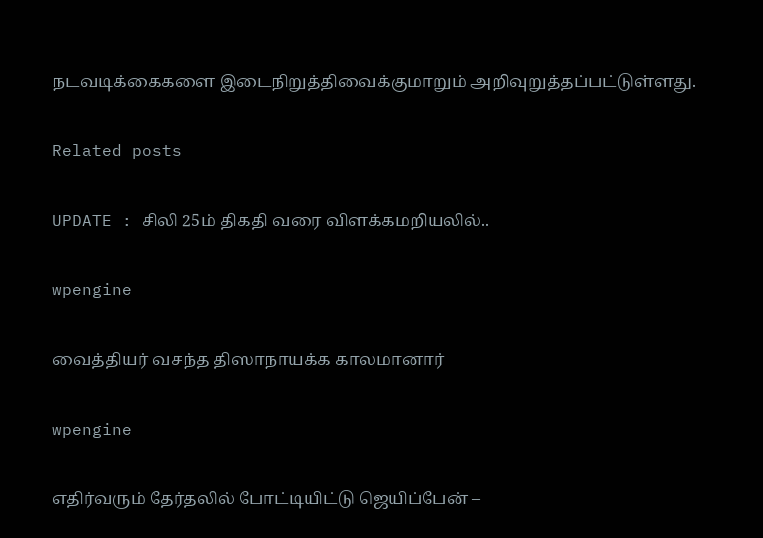நடவடிக்கைகளை இடைநிறுத்திவைக்குமாறும் அறிவுறுத்தப்பட்டுள்ளது.

Related posts

UPDATE : சிலி 25ம் திகதி வரை விளக்கமறியலில்..

wpengine

வைத்தியர் வசந்த திஸாநாயக்க காலமானார்

wpengine

எதிர்வரும் தேர்தலில் போட்டியிட்டு ஜெயிப்பேன் –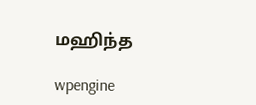மஹிந்த

wpengine